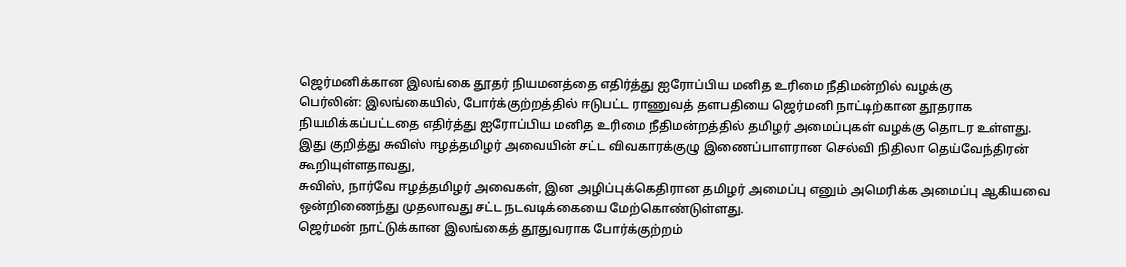ஜெர்மனிக்கான இலங்கை தூதர் நியமனத்தை எதிர்த்து ஐரோப்பிய மனித உரிமை நீதிமன்றில் வழக்கு
பெர்லின்: இலங்கையில், போர்க்குற்றத்தில் ஈடுபட்ட ராணுவத் தளபதியை ஜெர்மனி நாட்டிற்கான தூதராக நியமிக்கப்பட்டதை எதிர்த்து ஐரோப்பிய மனித உரிமை நீதிமன்றத்தில் தமிழர் அமைப்புகள் வழக்கு தொடர உள்ளது.
இது குறித்து சுவிஸ் ஈழத்தமிழர் அவையின் சட்ட விவகாரக்குழு இணைப்பாளரான செல்வி நிதிலா தெய்வேந்திரன் கூறியுள்ளதாவது,
சுவிஸ், நார்வே ஈழத்தமிழர் அவைகள், இன அழிப்புக்கெதிரான தமிழர் அமைப்பு எனும் அமெரிக்க அமைப்பு ஆகியவை ஒன்றிணைந்து முதலாவது சட்ட நடவடிக்கையை மேற்கொண்டுள்ளது.
ஜெர்மன் நாட்டுக்கான இலங்கைத் தூதுவராக போர்க்குற்றம்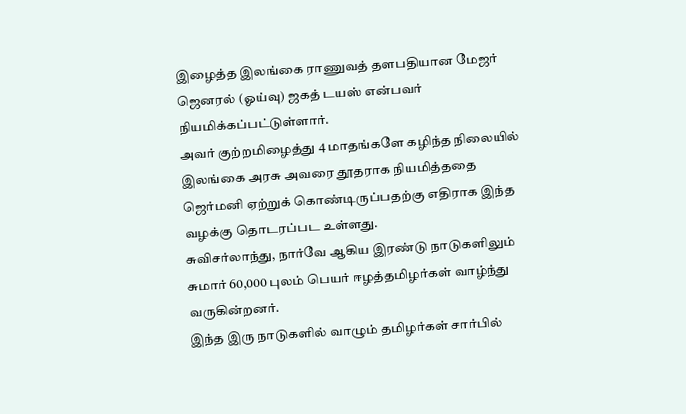இழைத்த இலங்கை ராணுவத் தளபதியான மேஜர் ஜெனரல் (ஓய்வு) ஜகத் டயஸ் என்பவர் நியமிக்கப்பட்டுள்ளார்.
அவர் குற்றமிழைத்து 4 மாதங்களே கழிந்த நிலையில் இலங்கை அரசு அவரை தூதராக நியமித்ததை ஜெர்மனி ஏற்றுக் கொண்டிருப்பதற்கு எதிராக இந்த வழக்கு தொடரப்பட உள்ளது.
சுவிசர்லாந்து, நார்வே ஆகிய இரண்டு நாடுகளிலும் சுமார் 60,000 புலம் பெயர் ஈழத்தமிழர்கள் வாழ்ந்து வருகின்றனர்.
இந்த இரு நாடுகளில் வாழும் தமிழர்கள் சார்பில்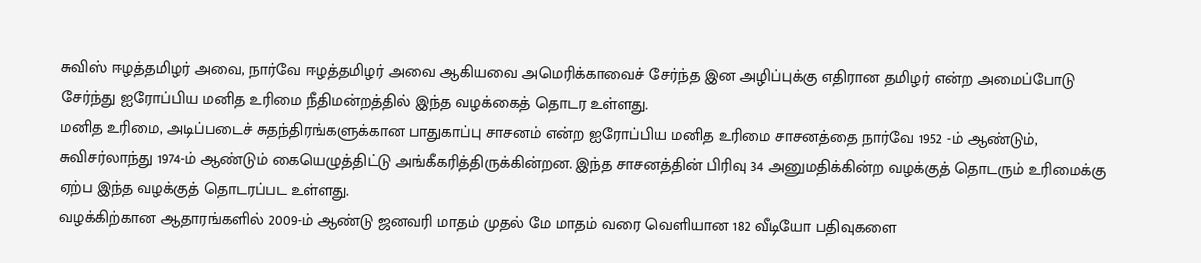சுவிஸ் ஈழத்தமிழர் அவை, நார்வே ஈழத்தமிழர் அவை ஆகியவை அமெரிக்காவைச் சேர்ந்த இன அழிப்புக்கு எதிரான தமிழர் என்ற அமைப்போடு சேர்ந்து ஐரோப்பிய மனித உரிமை நீதிமன்றத்தில் இந்த வழக்கைத் தொடர உள்ளது.
மனித உரிமை, அடிப்படைச் சுதந்திரங்களுக்கான பாதுகாப்பு சாசனம் என்ற ஐரோப்பிய மனித உரிமை சாசனத்தை நார்வே 1952 -ம் ஆண்டும், சுவிசர்லாந்து 1974-ம் ஆண்டும் கையெழுத்திட்டு அங்கீகரித்திருக்கின்றன. இந்த சாசனத்தின் பிரிவு 34 அனுமதிக்கின்ற வழக்குத் தொடரும் உரிமைக்கு ஏற்ப இந்த வழக்குத் தொடரப்பட உள்ளது.
வழக்கிற்கான ஆதாரங்களில் 2009-ம் ஆண்டு ஜனவரி மாதம் முதல் மே மாதம் வரை வெளியான 182 வீடியோ பதிவுகளை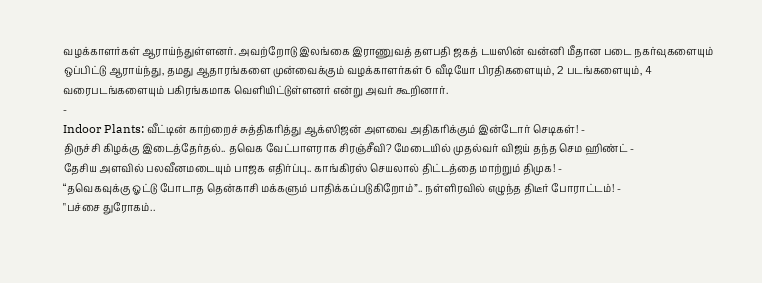வழக்காளர்கள் ஆராய்ந்துள்ளனர். அவற்றோடு இலங்கை இராணுவத் தளபதி ஜகத் டயஸின் வன்னி மீதான படை நகர்வுகளையும் ஒப்பிட்டு ஆராய்ந்து, தமது ஆதாரங்களை முன்வைக்கும் வழக்காளர்கள் 6 வீடியோ பிரதிகளையும், 2 படங்களையும், 4 வரைபடங்களையும் பகிரங்கமாக வெளியிட்டுள்ளனர் என்று அவர் கூறினார்.
-
Indoor Plants: வீட்டின் காற்றைச் சுத்திகரித்து ஆக்ஸிஜன் அளவை அதிகரிக்கும் இன்டோர் செடிகள்! -
திருச்சி கிழக்கு இடைத்தேர்தல்.. தவெக வேட்பாளராக சிரஞ்சீவி? மேடையில் முதல்வர் விஜய் தந்த செம ஹிண்ட் -
தேசிய அளவில் பலவீனமடையும் பாஜக எதிர்ப்பு.. காங்கிரஸ் செயலால் திட்டத்தை மாற்றும் திமுக! -
“தவெகவுக்கு ஓட்டு போடாத தென்காசி மக்களும் பாதிக்கப்படுகிறோம்”.. நள்ளிரவில் எழுந்த திடீர் போராட்டம்! -
"பச்சை துரோகம்..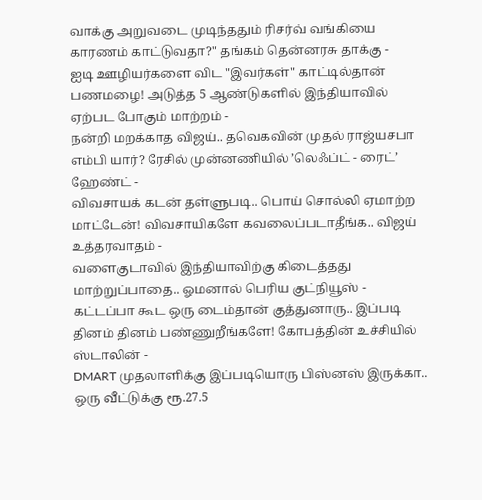வாக்கு அறுவடை முடிந்ததும் ரிசர்வ் வங்கியை காரணம் காட்டுவதா?" தங்கம் தென்னரசு தாக்கு -
ஐடி ஊழியர்களை விட "இவர்கள்" காட்டில்தான் பணமழை! அடுத்த 5 ஆண்டுகளில் இந்தியாவில் ஏற்பட போகும் மாற்றம் -
நன்றி மறக்காத விஜய்.. தவெகவின் முதல் ராஜ்யசபா எம்பி யார்? ரேசில் முன்னணியில் ’லெஃப்ட் - ரைட்’ ஹேண்ட் -
விவசாயக் கடன் தள்ளுபடி.. பொய் சொல்லி ஏமாற்ற மாட்டேன்! விவசாயிகளே கவலைப்படாதீங்க.. விஜய் உத்தரவாதம் -
வளைகுடாவில் இந்தியாவிற்கு கிடைத்தது மாற்றுப்பாதை.. ஓமனால் பெரிய குட்நியூஸ் -
கட்டப்பா கூட ஒரு டைம்தான் குத்துனாரு.. இப்படி தினம் தினம் பண்ணுறீங்களே! கோபத்தின் உச்சியில் ஸ்டாலின் -
DMART முதலாளிக்கு இப்படியொரு பிஸ்னஸ் இருக்கா.. ஒரு வீட்டுக்கு ரூ.27.5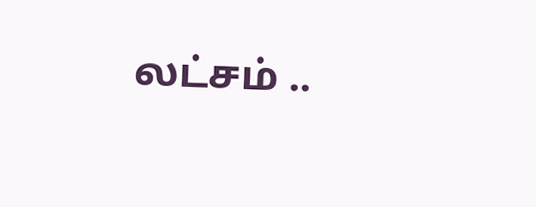லட்சம் ..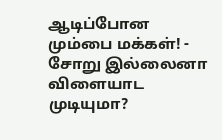ஆடிப்போன மும்பை மக்கள்! -
சோறு இல்லைனா விளையாட முடியுமா?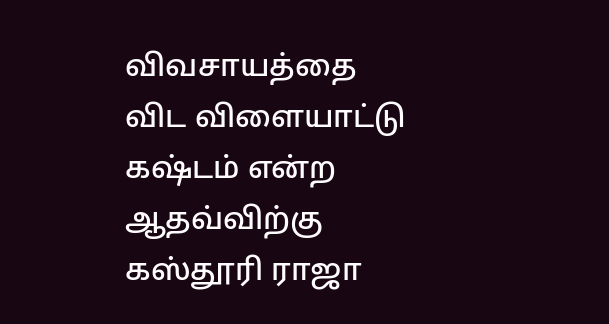விவசாயத்தை விட விளையாட்டு கஷ்டம் என்ற ஆதவ்விற்கு கஸ்தூரி ராஜா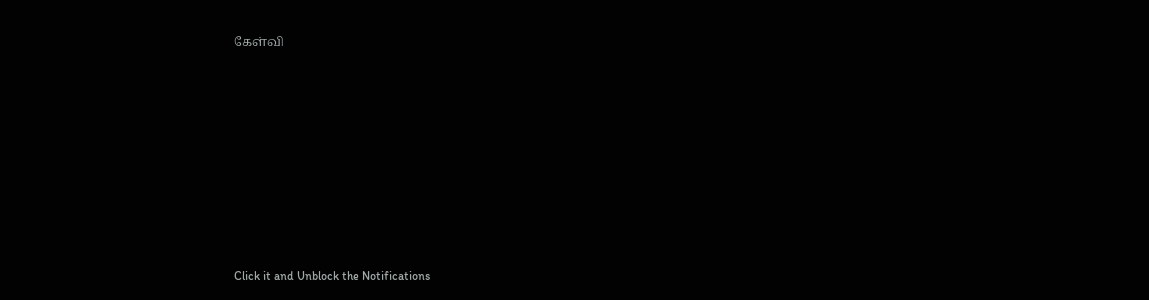கேள்வி












Click it and Unblock the Notifications